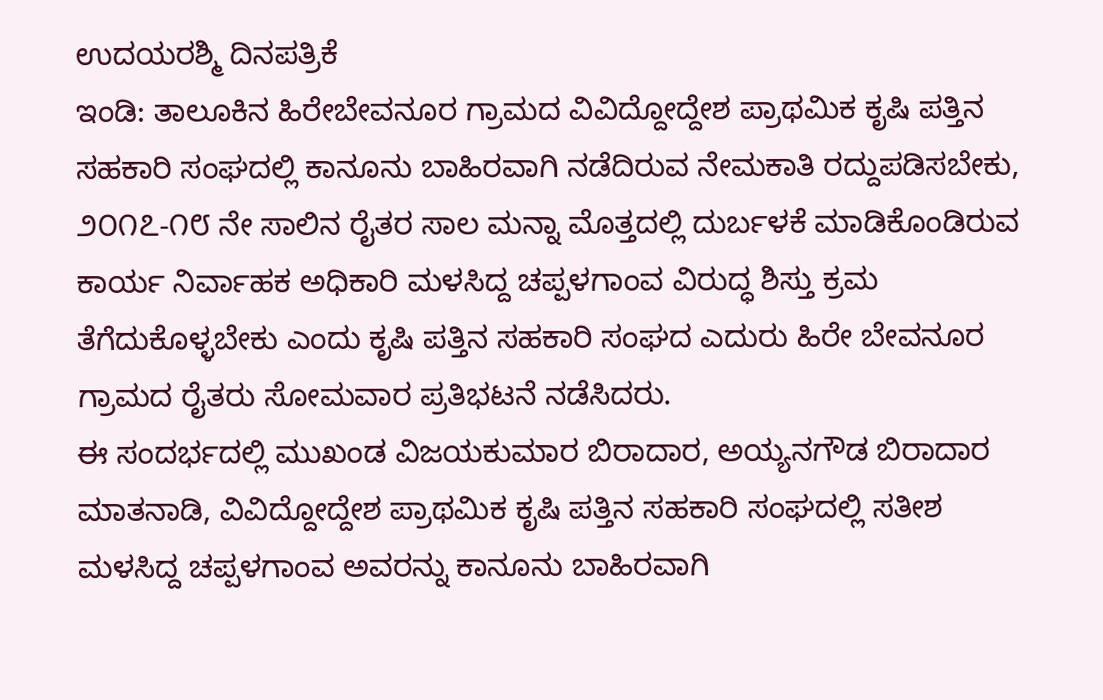ಉದಯರಶ್ಮಿ ದಿನಪತ್ರಿಕೆ
ಇಂಡಿ: ತಾಲೂಕಿನ ಹಿರೇಬೇವನೂರ ಗ್ರಾಮದ ವಿವಿದ್ದೋದ್ದೇಶ ಪ್ರಾಥಮಿಕ ಕೃಷಿ ಪತ್ತಿನ ಸಹಕಾರಿ ಸಂಘದಲ್ಲಿ ಕಾನೂನು ಬಾಹಿರವಾಗಿ ನಡೆದಿರುವ ನೇಮಕಾತಿ ರದ್ದುಪಡಿಸಬೇಕು, ೨೦೧೭-೧೮ ನೇ ಸಾಲಿನ ರೈತರ ಸಾಲ ಮನ್ನಾ ಮೊತ್ತದಲ್ಲಿ ದುರ್ಬಳಕೆ ಮಾಡಿಕೊಂಡಿರುವ ಕಾರ್ಯ ನಿರ್ವಾಹಕ ಅಧಿಕಾರಿ ಮಳಸಿದ್ದ ಚಪ್ಪಳಗಾಂವ ವಿರುದ್ಧ ಶಿಸ್ತು ಕ್ರಮ ತೆಗೆದುಕೊಳ್ಳಬೇಕು ಎಂದು ಕೃಷಿ ಪತ್ತಿನ ಸಹಕಾರಿ ಸಂಘದ ಎದುರು ಹಿರೇ ಬೇವನೂರ ಗ್ರಾಮದ ರೈತರು ಸೋಮವಾರ ಪ್ರತಿಭಟನೆ ನಡೆಸಿದರು.
ಈ ಸಂದರ್ಭದಲ್ಲಿ ಮುಖಂಡ ವಿಜಯಕುಮಾರ ಬಿರಾದಾರ, ಅಯ್ಯನಗೌಡ ಬಿರಾದಾರ ಮಾತನಾಡಿ, ವಿವಿದ್ದೋದ್ದೇಶ ಪ್ರಾಥಮಿಕ ಕೃಷಿ ಪತ್ತಿನ ಸಹಕಾರಿ ಸಂಘದಲ್ಲಿ ಸತೀಶ ಮಳಸಿದ್ದ ಚಪ್ಪಳಗಾಂವ ಅವರನ್ನು ಕಾನೂನು ಬಾಹಿರವಾಗಿ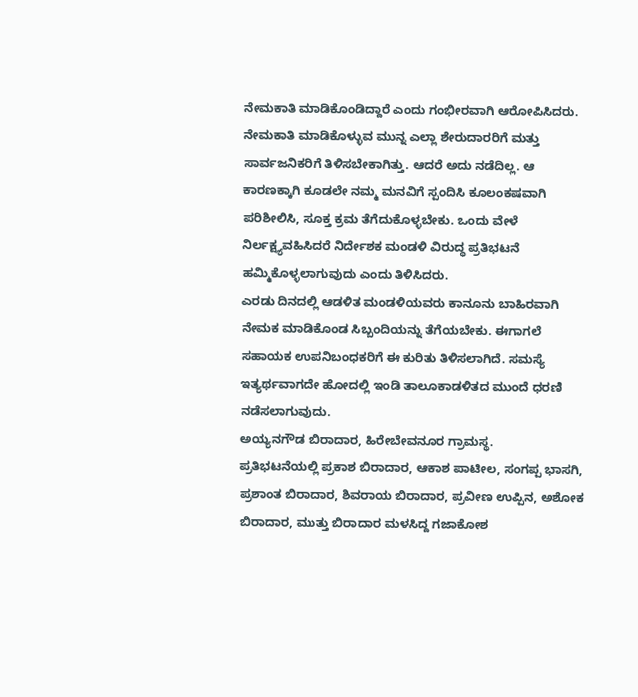ನೇಮಕಾತಿ ಮಾಡಿಕೊಂಡಿದ್ದಾರೆ ಎಂದು ಗಂಭೀರವಾಗಿ ಆರೋಪಿಸಿದರು.
ನೇಮಕಾತಿ ಮಾಡಿಕೊಳ್ಳುವ ಮುನ್ನ ಎಲ್ಲಾ ಶೇರುದಾರರಿಗೆ ಮತ್ತು ಸಾರ್ವಜನಿಕರಿಗೆ ತಿಳಿಸಬೇಕಾಗಿತ್ತು. ಆದರೆ ಅದು ನಡೆದಿಲ್ಲ. ಆ ಕಾರಣಕ್ಕಾಗಿ ಕೂಡಲೇ ನಮ್ಮ ಮನವಿಗೆ ಸ್ಪಂದಿಸಿ ಕೂಲಂಕಷವಾಗಿ ಪರಿಶೀಲಿಸಿ, ಸೂಕ್ತ ಕ್ರಮ ತೆಗೆದುಕೊಳ್ಳಬೇಕು. ಒಂದು ವೇಳೆ ನಿರ್ಲಕ್ಷ್ಯವಹಿಸಿದರೆ ನಿರ್ದೇಶಕ ಮಂಡಳಿ ವಿರುದ್ಧ ಪ್ರತಿಭಟನೆ ಹಮ್ಮಿಕೊಳ್ಳಲಾಗುವುದು ಎಂದು ತಿಳಿಸಿದರು.
ಎರಡು ದಿನದಲ್ಲಿ ಆಡಳಿತ ಮಂಡಳಿಯವರು ಕಾನೂನು ಬಾಹಿರವಾಗಿ ನೇಮಕ ಮಾಡಿಕೊಂಡ ಸಿಬ್ಬಂದಿಯನ್ನು ತೆಗೆಯಬೇಕು. ಈಗಾಗಲೆ ಸಹಾಯಕ ಉಪನಿಬಂಧಕರಿಗೆ ಈ ಕುರಿತು ತಿಳಿಸಲಾಗಿದೆ. ಸಮಸ್ಯೆ ಇತ್ಯರ್ಥವಾಗದೇ ಹೋದಲ್ಲಿ ಇಂಡಿ ತಾಲೂಕಾಡಳಿತದ ಮುಂದೆ ಧರಣಿ ನಡೆಸಲಾಗುವುದು.
ಅಯ್ಯನಗೌಡ ಬಿರಾದಾರ, ಹಿರೇಬೇವನೂರ ಗ್ರಾಮಸ್ಥ.
ಪ್ರತಿಭಟನೆಯಲ್ಲಿ ಪ್ರಕಾಶ ಬಿರಾದಾರ, ಆಕಾಶ ಪಾಟೀಲ, ಸಂಗಪ್ಪ ಭಾಸಗಿ, ಪ್ರಶಾಂತ ಬಿರಾದಾರ, ಶಿವರಾಯ ಬಿರಾದಾರ, ಪ್ರವೀಣ ಉಪ್ಪಿನ, ಅಶೋಕ ಬಿರಾದಾರ, ಮುತ್ತು ಬಿರಾದಾರ ಮಳಸಿದ್ದ ಗಜಾಕೋಶ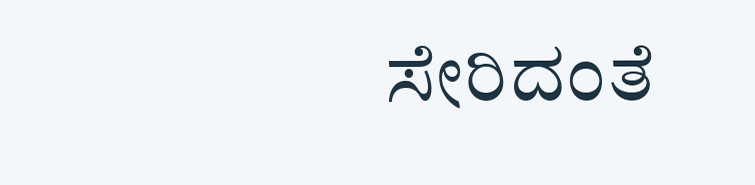ಸೇರಿದಂತೆ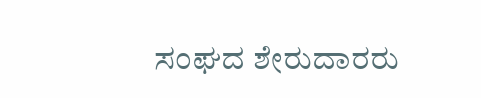ಸಂಘದ ಶೇರುದಾರರು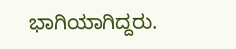ಭಾಗಿಯಾಗಿದ್ದರು.